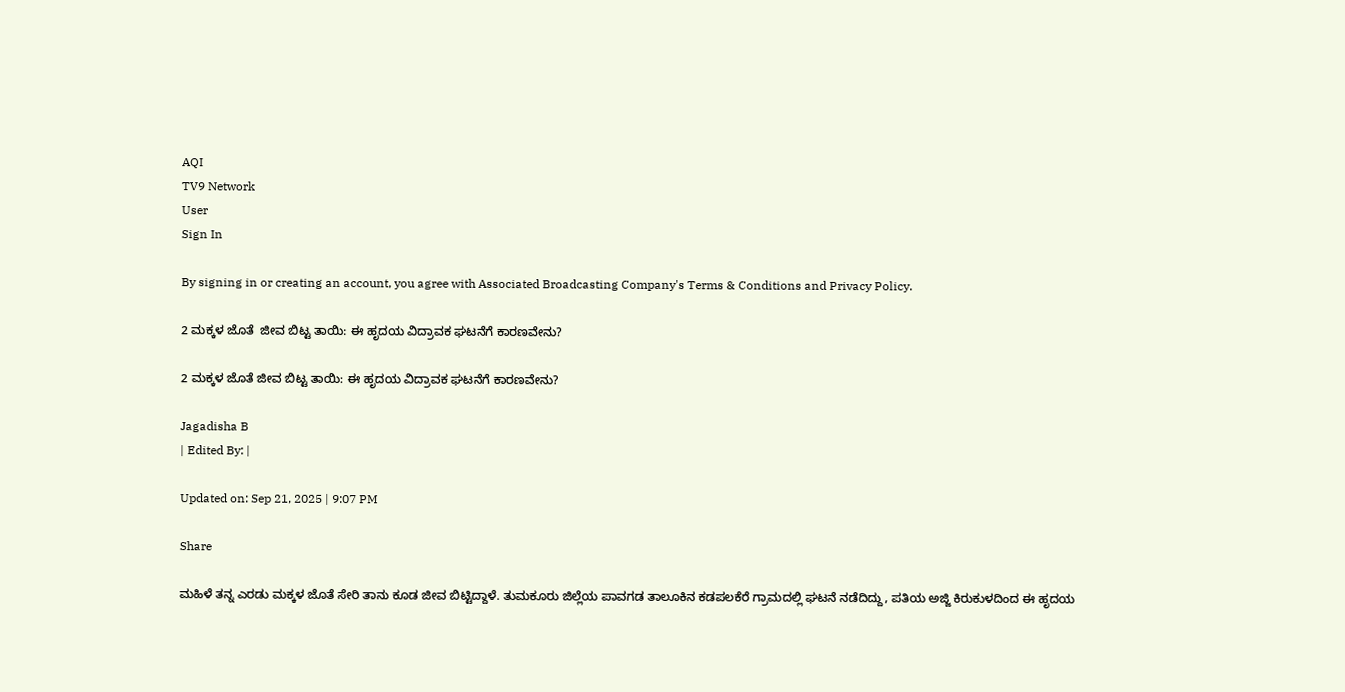AQI
TV9 Network
User
Sign In

By signing in or creating an account, you agree with Associated Broadcasting Company's Terms & Conditions and Privacy Policy.

2 ಮಕ್ಕಳ ಜೊತೆ  ಜೀವ ಬಿಟ್ಟ ತಾಯಿ: ಈ ಹೃದಯ ವಿದ್ರಾವಕ ಘಟನೆಗೆ ಕಾರಣವೇನು?

2 ಮಕ್ಕಳ ಜೊತೆ ಜೀವ ಬಿಟ್ಟ ತಾಯಿ: ಈ ಹೃದಯ ವಿದ್ರಾವಕ ಘಟನೆಗೆ ಕಾರಣವೇನು?

Jagadisha B
| Edited By: |

Updated on: Sep 21, 2025 | 9:07 PM

Share

ಮಹಿಳೆ ತನ್ನ ಎರಡು ಮಕ್ಕಳ ಜೊತೆ ಸೇರಿ ತಾನು ಕೂಡ ಜೀವ ಬಿಟ್ಟಿದ್ದಾಳೆ. ತುಮಕೂರು ಜಿಲ್ಲೆಯ ಪಾವಗಡ ತಾಲೂಕಿನ ಕಡಪಲಕೆರೆ ಗ್ರಾಮದಲ್ಲಿ ಘಟನೆ ನಡೆದಿದ್ದು, ಪತಿಯ ಅಜ್ಜಿ ಕಿರುಕುಳದಿಂದ ಈ ಹೃದಯ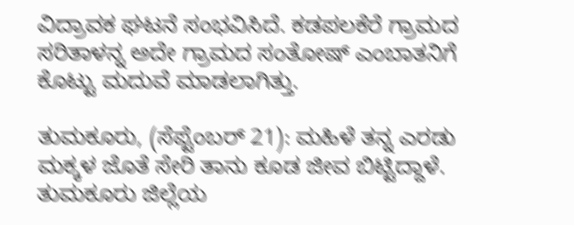ವಿದ್ರಾವಕ ಘಟನೆ ಸಂಭವಿಸಿದೆ. ಕಡಪಲಕೆರೆ ಗ್ರಾಮದ ಸರಿತಾಳನ್ನ ಅದೇ ಗ್ರಾಮದ ಸಂತೋಷ್ ಎಂಬಾತನಿಗೆ ಕೊಟ್ಟು ಮದುವೆ ಮಾಡಲಾಗಿತ್ತು.

ತುಮಕೂರು, (ಸೆಪ್ಟೆಂಬರ್ 21): ಮಹಿಳೆ ತನ್ನ ಎರಡು ಮಕ್ಕಳ ಜೊತೆ ಸೇರಿ ತಾನು ಕೂಡ ಜೀವ ಬಿಟ್ಟಿದ್ದಾಳೆ. ತುಮಕೂರು ಜಿಲ್ಲೆಯ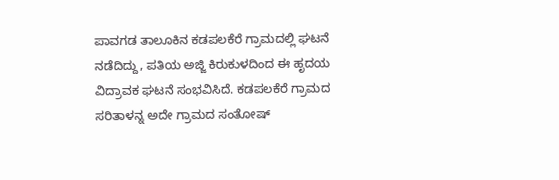ಪಾವಗಡ ತಾಲೂಕಿನ ಕಡಪಲಕೆರೆ ಗ್ರಾಮದಲ್ಲಿ ಘಟನೆ ನಡೆದಿದ್ದು, ಪತಿಯ ಅಜ್ಜಿ ಕಿರುಕುಳದಿಂದ ಈ ಹೃದಯ ವಿದ್ರಾವಕ ಘಟನೆ ಸಂಭವಿಸಿದೆ. ಕಡಪಲಕೆರೆ ಗ್ರಾಮದ ಸರಿತಾಳನ್ನ ಅದೇ ಗ್ರಾಮದ ಸಂತೋಷ್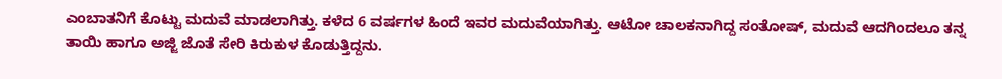ಎಂಬಾತನಿಗೆ ಕೊಟ್ಟು ಮದುವೆ ಮಾಡಲಾಗಿತ್ತು. ಕಳೆದ 6 ವರ್ಷಗಳ ಹಿಂದೆ ಇವರ ಮದುವೆಯಾಗಿತ್ತು. ಆಟೋ ಚಾಲಕನಾಗಿದ್ದ ಸಂತೋಷ್, ಮದುವೆ ಆದಗಿಂದಲೂ ತನ್ನ ತಾಯಿ ಹಾಗೂ ಅಜ್ಜಿ ಜೊತೆ ಸೇರಿ ಕಿರುಕುಳ ಕೊಡುತ್ತಿದ್ದನು.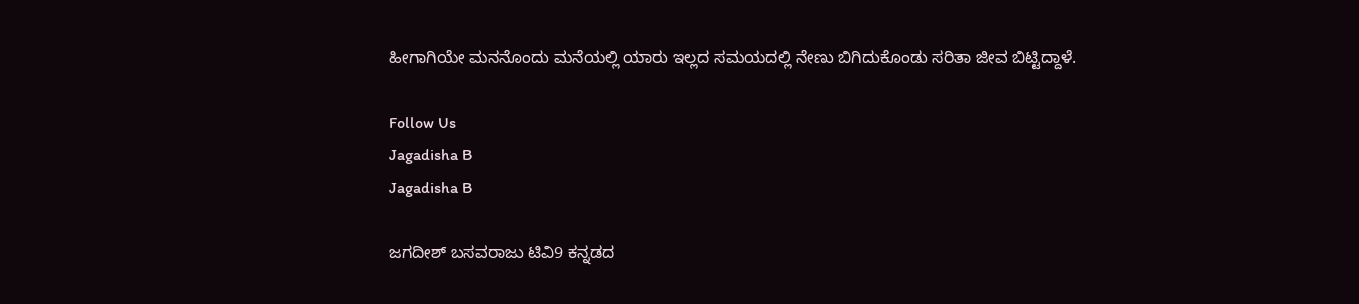ಹೀಗಾಗಿಯೇ ಮನನೊಂದು ಮನೆಯಲ್ಲಿ ಯಾರು ಇಲ್ಲದ ಸಮಯದಲ್ಲಿ ನೇಣು ಬಿಗಿದುಕೊಂಡು ಸರಿತಾ ಜೀವ ಬಿಟ್ಟಿದ್ದಾಳೆ.

Follow Us
Jagadisha B
Jagadisha B

ಜಗದೀಶ್ ಬಸವರಾಜು ಟಿವಿ9 ಕನ್ನಡದ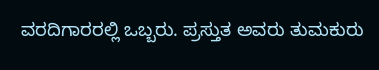ವರದಿಗಾರರಲ್ಲಿ ಒಬ್ಬರು. ಪ್ರಸ್ತುತ ಅವರು ತುಮಕುರು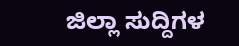ಜಿಲ್ಲಾ ಸುದ್ದಿಗಳ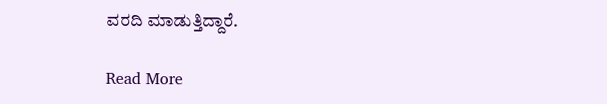ವರದಿ ಮಾಡುತ್ತಿದ್ದಾರೆ.

Read More